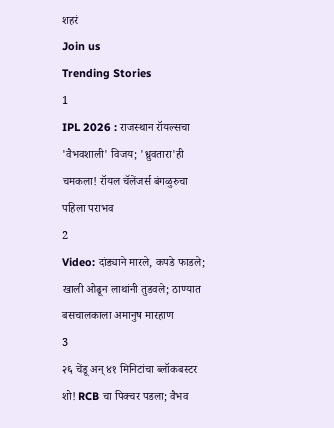शहरं
Join us
Trending Stories
1
IPL 2026 : राजस्थान रॉयल्सचा 'वैभवशाली' विजय; 'ध्रुवतारा'ही चमकला! रॉयल चॅलेंजर्स बंगळुरुचा पहिला पराभव
2
Video: दांड्याने मारले, कपडे फाडले; खाली ओढून लाथांनी तुडवले; ठाण्यात बसचालकाला अमानुष मारहाण
3
२६ चेंडू अन् ४१ मिनिटांचा ब्लॉकबस्टर शो! RCB चा पिक्चर पडला; वैभव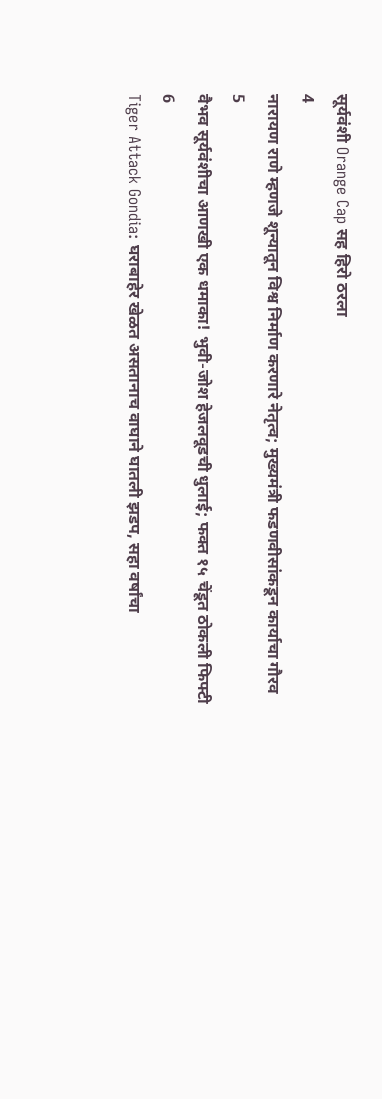सूर्यवंशी Orange Cap सह हिरो ठरला
4
नारायण राणे म्हणजे शून्यातून विश्व निर्माण करणारे नेतृत्व; मुख्यमंत्री फडणवीसांकडून कार्याचा गौरव
5
वैभव सूर्यवंशीचा आणखी एक धमाका! भुवी-जोश हेजलवूडची धुलाई; फक्त १५ चेंडूत ठोकली फिफ्टी
6
Tiger Attack Gondia: घराबाहेर खेळत असतानाच वाघाने घातली झडप, सहा वर्षांचा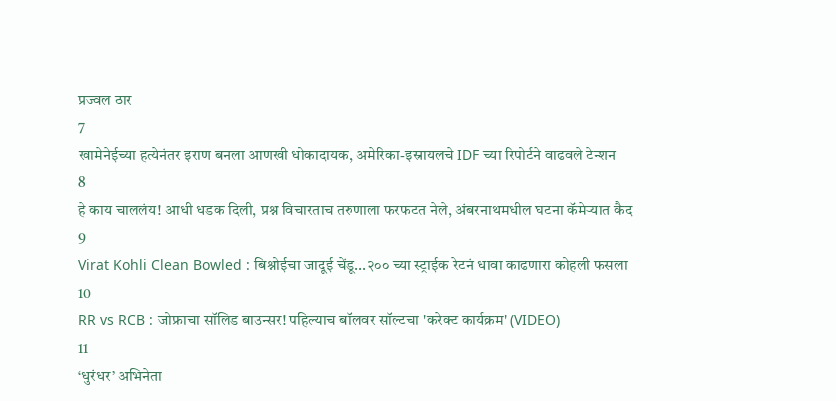प्रज्वल ठार
7
खामेनेईच्या हत्येनंतर इराण बनला आणखी धोकादायक, अमेरिका-इस्रायलचे IDF च्या रिपोर्टने वाढवले टेन्शन
8
हे काय चाललंय! आधी धडक दिली, प्रश्न विचारताच तरुणाला फरफटत नेले, अंबरनाथमधील घटना कॅमेऱ्यात कैद
9
Virat Kohli Clean Bowled : बिश्नोईचा जादूई चेंडू...२०० च्या स्ट्राईक रेटनं धावा काढणारा कोहली फसला
10
RR vs RCB : जोफ्राचा सॉलिड बाउन्सर! पहिल्याच बॉलवर सॉल्टचा 'करेक्ट कार्यक्रम' (VIDEO)
11
‘धुरंधर’ अभिनेता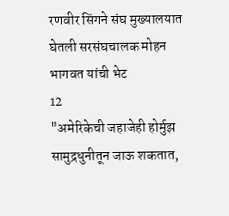रणवीर सिंगने संघ मुख्यालयात घेतली सरसंघचालक मोहन भागवत यांची भेट
12
"अमेरिकेची जहाजेही होर्मुझ सामुद्रधुनीतून जाऊ शकतात,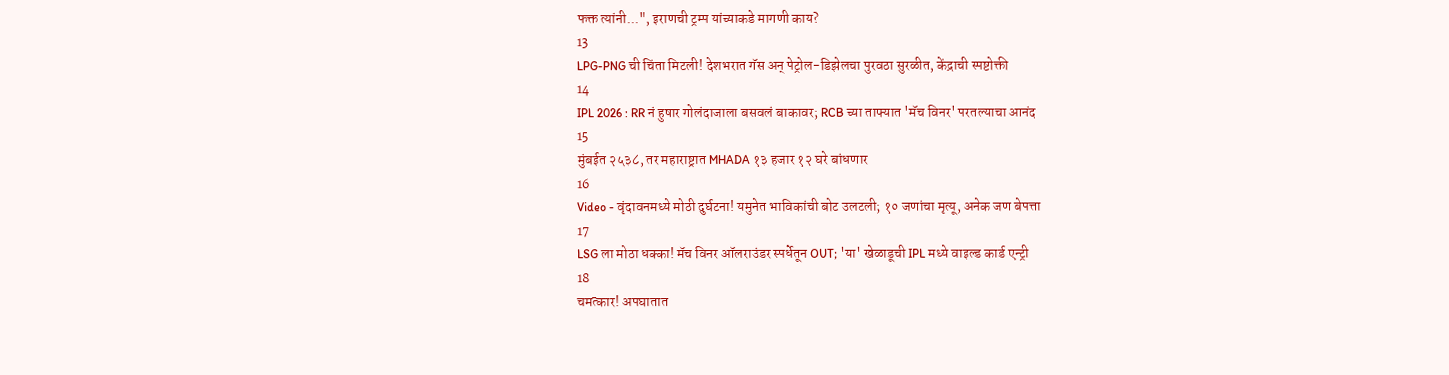फक्त त्यांनी...", इराणची ट्रम्प यांच्याकडे मागणी काय?
13
LPG-PNG ची चिंता मिटली! देशभरात गॅस अन् पेट्रोल-डिझेलचा पुरवठा सुरळीत, केंद्राची स्पष्टोक्ती
14
IPL 2026 : RR नं हुषार गोलंदाजाला बसवलं बाकावर; RCB च्या ताफ्यात 'मॅच विनर' परतल्याचा आनंद
15
मुंबईत २५३८, तर महाराष्ट्रात MHADA १३ हजार १२ घरे बांधणार
16
Video - वृंदावनमध्ये मोठी दुर्घटना! यमुनेत भाविकांची बोट उलटली; १० जणांचा मृत्यू, अनेक जण बेपत्ता
17
LSG ला मोठा धक्का! मॅच विनर ऑलराउंडर स्पर्धेतून OUT; 'या' खेळाडूची IPL मध्ये वाइल्ड कार्ड एन्ट्री
18
चमत्कार! अपघातात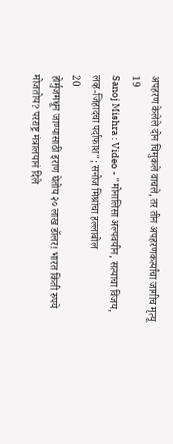अपहरण केलेले दोन चिमुकले वाचले, तर तीन अपहरणकर्त्यांचा जागीच मृत्यू
19
Sanoj Mishra : Video - "मोनालिसा अल्पवयीन, सत्याचा विजय, लव्ह-जिहादचा पर्दाफाश"; सनोज मिश्रांचा हल्लाबोल
20
होर्मुजमधून जाण्यासाठी इराण घेतोय २० लाख डॉलर! भारत किती रुपये मोजतोय? परराष्ट्र मंत्रालयानं दिले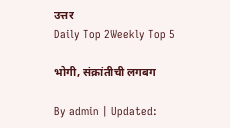उत्तर
Daily Top 2Weekly Top 5

भोगी, संक्रांतीची लगबग

By admin | Updated: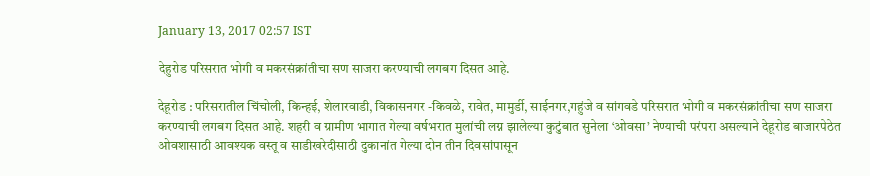January 13, 2017 02:57 IST

देहुरोड परिसरात भोगी व मकरसंक्रांतीचा सण साजरा करण्याची लगबग दिसत आहे.

देहूरोड : परिसरातील चिंचोली, किन्हई, शेलारवाडी, विकासनगर -किवळे, रावेत, मामुर्डी, साईनगर,गहुंजे व सांगवडे परिसरात भोगी व मकरसंक्रांतीचा सण साजरा करण्याची लगबग दिसत आहे. शहरी व ग्रामीण भागात गेल्या वर्षभरात मुलांची लग्न झालेल्या कुटुंबात सुनेला ‘ओवसा’ नेण्याची परंपरा असल्याने देहूरोड बाजारपेठेत ओवशासाठी आवश्यक वस्तू व साडीखरेदीसाठी दुकानांत गेल्या दोन तीन दिवसांपासून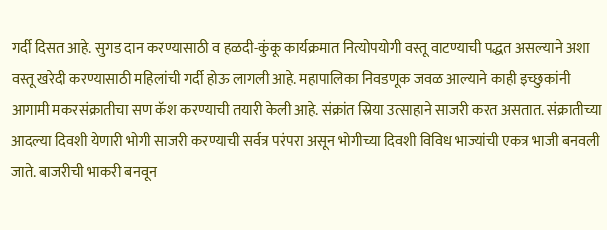गर्दी दिसत आहे. सुगड दान करण्यासाठी व हळदी-कुंकू कार्यक्रमात नित्योपयोगी वस्तू वाटण्याची पद्धत असल्याने अशा वस्तू खरेदी करण्यासाठी महिलांची गर्दी होऊ लागली आहे. महापालिका निवडणूक जवळ आल्याने काही इच्छुकांनी आगामी मकरसंक्रातीचा सण कॅश करण्याची तयारी केली आहे. संक्रांत स्रिया उत्साहाने साजरी करत असतात. संक्रातीच्या आदल्या दिवशी येणारी भोगी साजरी करण्याची सर्वत्र परंपरा असून भोगीच्या दिवशी विविध भाज्यांची एकत्र भाजी बनवली जाते. बाजरीची भाकरी बनवून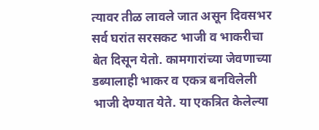त्यावर तीळ लावले जात असून दिवसभर सर्व घरांत सरसकट भाजी व भाकरीचा बेत दिसून येतो. कामगारांच्या जेवणाच्या डब्यालाही भाकर व एकत्र बनविलेली भाजी देण्यात येते. या एकत्रित केलेल्या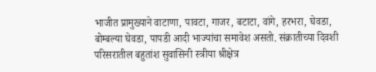भाजीत प्रामुख्याने वाटाणा, पावटा, गाजर, बटाटा, वांगे, हरभरा, घेवडा, बोम्बल्या घेवडा, पापडी आदी भाज्यांचा समावेश असतो. संक्रातीच्या दिवशी परिसरातील बहुतांश सुवासिनी स्त्रीया श्रीक्षेत्र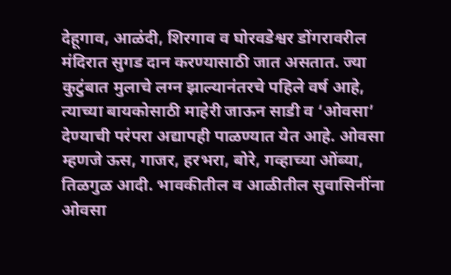देहूगाव, आळंदी, शिरगाव व घोरवडेश्वर डोंगरावरील मंदिरात सुगड दान करण्यासाठी जात असतात. ज्या कुटुंबात मुलाचे लग्न झाल्यानंतरचे पहिले वर्ष आहे, त्याच्या बायकोसाठी माहेरी जाऊन साडी व ‘ओवसा’ देण्याची परंपरा अद्यापही पाळण्यात येत आहे. ओवसा म्हणजे ऊस, गाजर, हरभरा, बोरे, गव्हाच्या ओंब्या, तिळगुळ आदी. भावकीतील व आळीतील सुवासिनींना ओवसा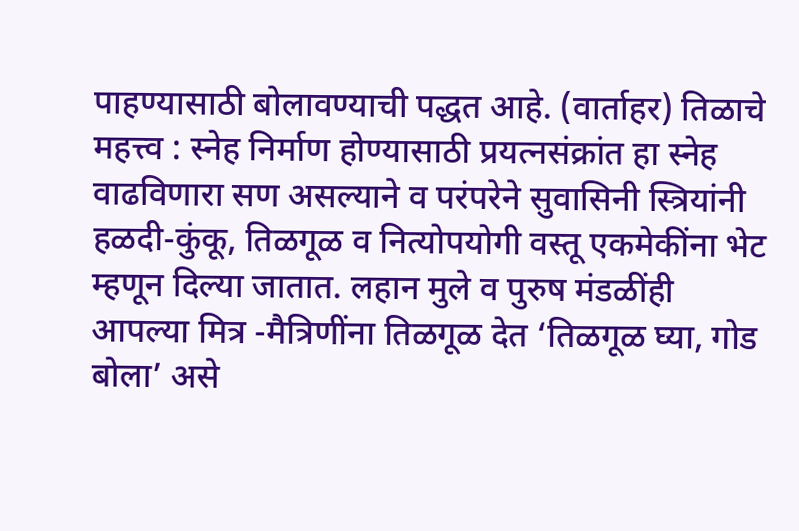पाहण्यासाठी बोलावण्याची पद्धत आहे. (वार्ताहर) तिळाचे महत्त्व : स्नेह निर्माण होण्यासाठी प्रयत्नसंक्रांत हा स्नेह वाढविणारा सण असल्याने व परंपरेने सुवासिनी स्त्रियांनी हळदी-कुंकू, तिळगूळ व नित्योपयोगी वस्तू एकमेकींना भेट म्हणून दिल्या जातात. लहान मुले व पुरुष मंडळींही आपल्या मित्र -मैत्रिणींना तिळगूळ देत ‘तिळगूळ घ्या, गोड बोला’ असे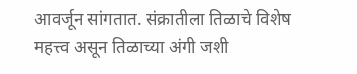आवर्जून सांगतात. संक्रातीला तिळाचे विशेष महत्त्व असून तिळाच्या अंगी जशी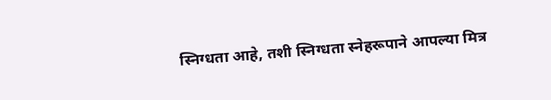स्निग्धता आहे, तशी स्निग्धता स्नेहरूपाने आपल्या मित्र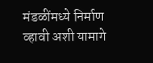मंडळींमध्ये निर्माण व्हावी अशी यामागे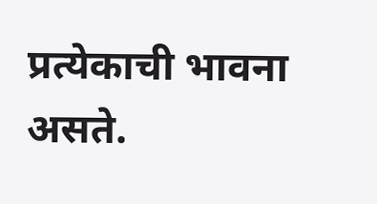प्रत्येकाची भावना असते.